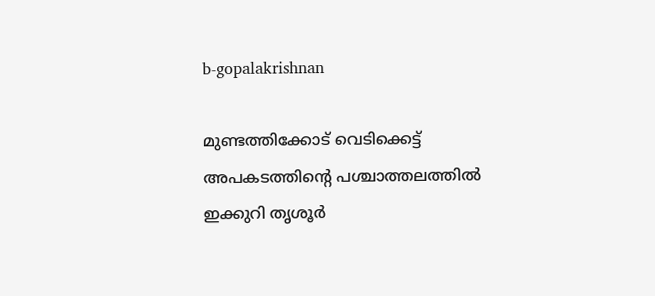b-gopalakrishnan

മുണ്ടത്തിക്കോട് വെടിക്കെട്ട് അപകടത്തിന്‍റെ പശ്ചാത്തലത്തില്‍ ഇക്കുറി തൃശൂര്‍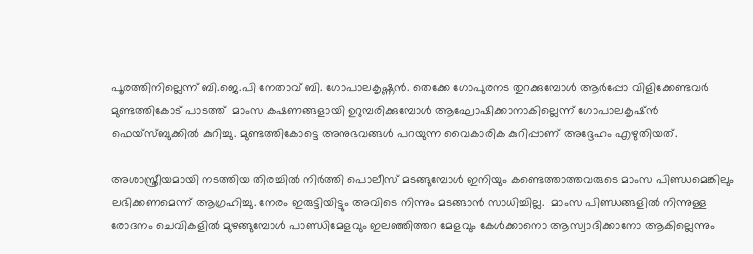പൂരത്തിനില്ലെന്ന് ബി.ജെ.പി നേതാവ് ബി. ഗോപാലകൃഷ്ണന്‍. തെക്കേ ഗോപുരനട തുറക്കുമ്പോള്‍ ആര്‍പ്പോ വിളിക്കേണ്ടവര്‍ മുണ്ടത്തികോട് പാടത്ത്  മാംസ കഷണങ്ങളായി ഉറുമ്പരിക്കുമ്പോൾ ആഘോഷിക്കാനാകില്ലെന്ന് ഗോപാലകൃഷ്ന്‍ ഫെയ്സ്ബുക്കില്‍ കുറിച്ചു. മുണ്ടത്തികോട്ടെ അനുഭവങ്ങള്‍ പറയുന്ന വൈകാരിക കുറിപ്പാണ് അദ്ദേഹം എഴുതിയത്.

അശാസ്ത്രീയമായി നടത്തിയ തിരച്ചിൽ നിർത്തി പൊലീസ് മടങ്ങുമ്പോൾ ഇനിയും കണ്ടെത്താത്തവരുടെ മാംസ പിണ്ഡമെങ്കിലും ലഭിക്കണമെന്ന് ആഗ്രഹിച്ചു. നേരം ഇരുട്ടിയിട്ടും അവിടെ നിന്നും മടങ്ങാന്‍ സാധിച്ചില്ല.  മാംസ പിണ്ഡങ്ങളിൽ നിന്നുള്ള രോദനം ചെവികളിൽ മുഴങ്ങുമ്പോൾ പാണ്ഡിമേളവും ഇലഞ്ഞിത്തറ മേളവും കേൾക്കാനൊ ആസ്വാദിക്കാനോ ആകില്ലെന്നും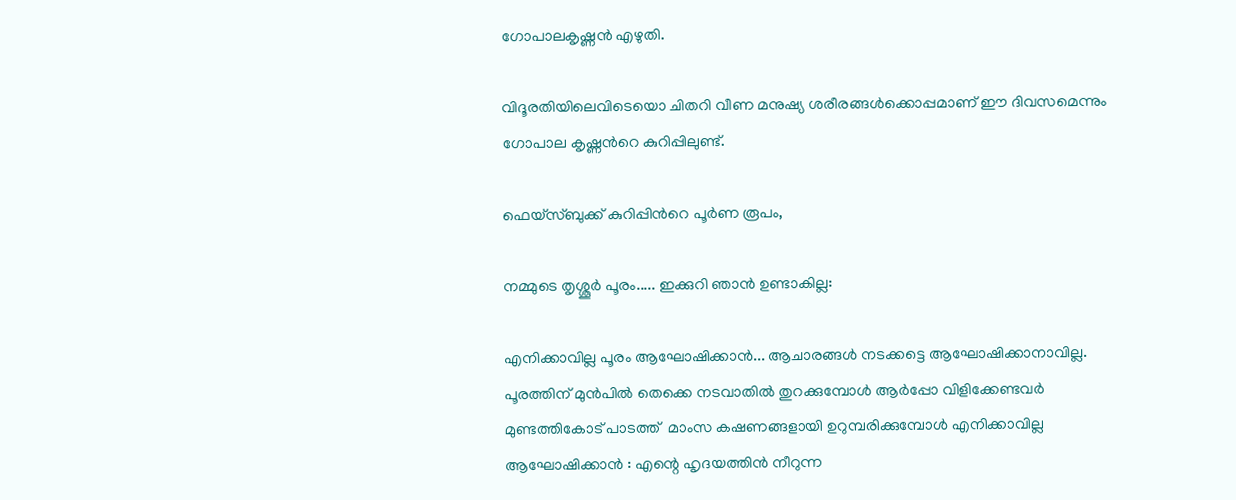ഗോപാലകൃഷ്ണന്‍ എഴുതി.

വിദൂരതിയിലെവിടെയൊ ചിതറി വീണ മനുഷ്യ ശരീരങ്ങൾക്കൊപ്പമാണ് ഈ ദിവസമെന്നും ഗോപാല കൃഷ്ണന്‍റെ കുറിപ്പിലുണ്ട്.

ഫെയ്സ്ബുക്ക് കുറിപ്പിന്‍റെ പൂര്‍ണ രൂപം,

നമ്മുടെ തൃശ്ശൂർ പൂരം..... ഇക്കുറി ഞാൻ ഉണ്ടാകില്ല:

എനിക്കാവില്ല പൂരം ആഘോഷിക്കാൻ... ആചാരങ്ങൾ നടക്കട്ടെ ആഘോഷിക്കാനാവില്ല. പൂരത്തിന് മുൻപിൽ തെക്കെ നടവാതിൽ തുറക്കുമ്പോൾ ആർപ്പോ വിളിക്കേണ്ടവർ മുണ്ടത്തികോട് പാടത്ത്  മാംസ കഷണങ്ങളായി ഉറുമ്പരിക്കുമ്പോൾ എനിക്കാവില്ല ആഘോഷിക്കാൻ : എന്റെ ഹൃദയത്തിൻ നീറുന്ന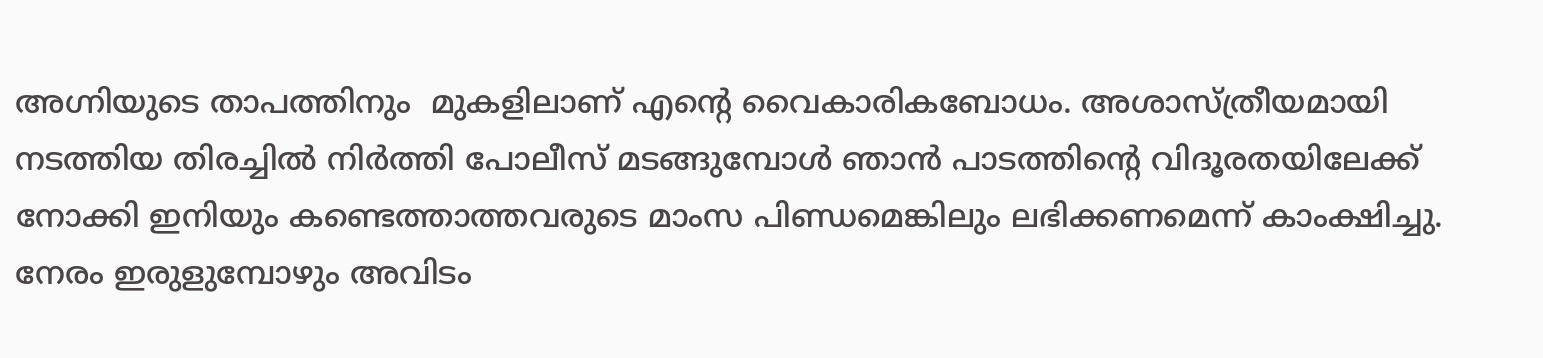അഗ്നിയുടെ താപത്തിനും  മുകളിലാണ് എന്റെ വൈകാരികബോധം. അശാസ്ത്രീയമായി നടത്തിയ തിരച്ചിൽ നിർത്തി പോലീസ് മടങ്ങുമ്പോൾ ഞാൻ പാടത്തിന്റെ വിദൂരതയിലേക്ക് നോക്കി ഇനിയും കണ്ടെത്താത്തവരുടെ മാംസ പിണ്ഡമെങ്കിലും ലഭിക്കണമെന്ന് കാംക്ഷിച്ചു. നേരം ഇരുളുമ്പോഴും അവിടം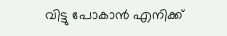വിട്ടു പോകാൻ എനിക്ക്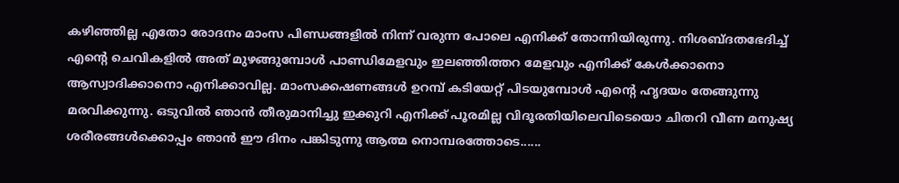കഴിഞ്ഞില്ല എതോ രോദനം മാംസ പിണ്ഡങ്ങളിൽ നിന്ന് വരുന്ന പോലെ എനിക്ക് തോന്നിയിരുന്നു. നിശബ്ദതഭേദിച്ച് എന്റെ ചെവികളിൽ അത് മുഴങ്ങുമ്പോൾ പാണ്ഡിമേളവും ഇലഞ്ഞിത്തറ മേളവും എനിക്ക് കേൾക്കാനൊ ആസ്വാദിക്കാനൊ എനിക്കാവില്ല. മാംസക്കഷണങ്ങൾ ഉറമ്പ് കടിയേറ്റ് പിടയുമ്പോൾ എന്റെ ഹൃദയം തേങ്ങുന്നു മരവിക്കുന്നു. ഒടുവിൽ ഞാൻ തീരുമാനിച്ചു ഇക്കുറി എനിക്ക് പൂരമില്ല വിദൂരതിയിലെവിടെയൊ ചിതറി വീണ മനുഷ്യ ശരീരങ്ങൾക്കൊപ്പം ഞാൻ ഈ ദിനം പങ്കിടുന്നു ആത്മ നൊമ്പരത്തോടെ......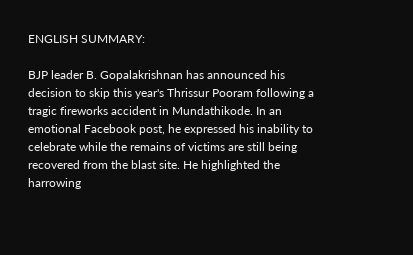ENGLISH SUMMARY:

BJP leader B. Gopalakrishnan has announced his decision to skip this year's Thrissur Pooram following a tragic fireworks accident in Mundathikode. In an emotional Facebook post, he expressed his inability to celebrate while the remains of victims are still being recovered from the blast site. He highlighted the harrowing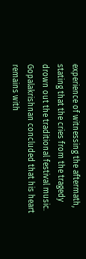experience of witnessing the aftermath, stating that the cries from the tragedy drown out the traditional festival music. Gopalakrishnan concluded that his heart remains with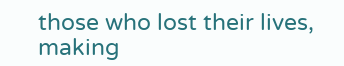those who lost their lives, making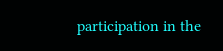participation in the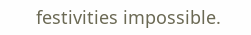festivities impossible.